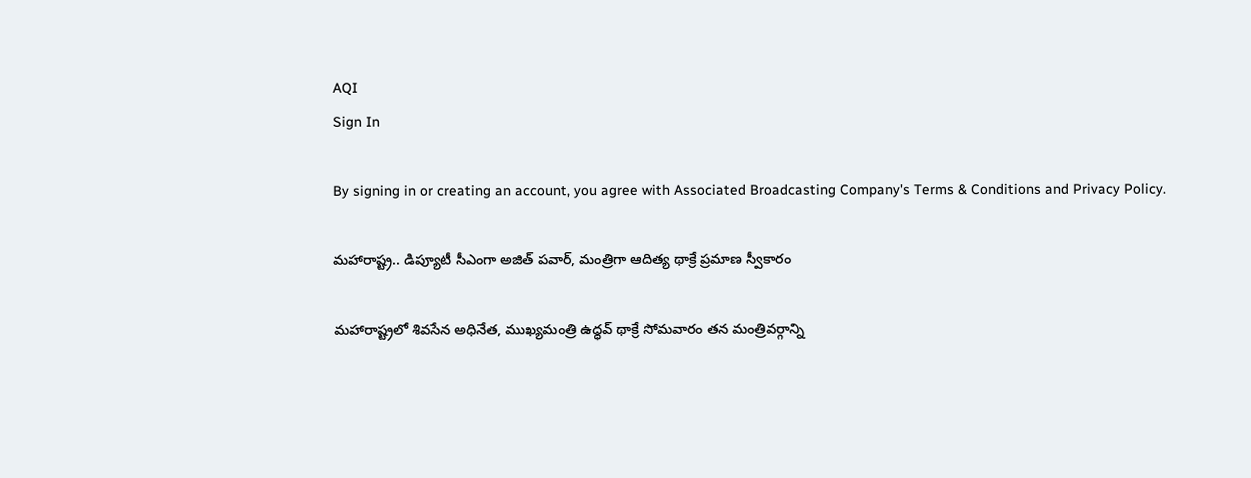AQI
Sign In

By signing in or creating an account, you agree with Associated Broadcasting Company's Terms & Conditions and Privacy Policy.

మహారాష్ట్ర.. డిప్యూటీ సీఎంగా అజిత్ పవార్, మంత్రిగా ఆదిత్య థాక్రే ప్రమాణ స్వీకారం

మహారాష్ట్రలో శివసేన అధినేత, ముఖ్యమంత్రి ఉధ్ధవ్ థాక్రే సోమవారం తన మంత్రివర్గాన్ని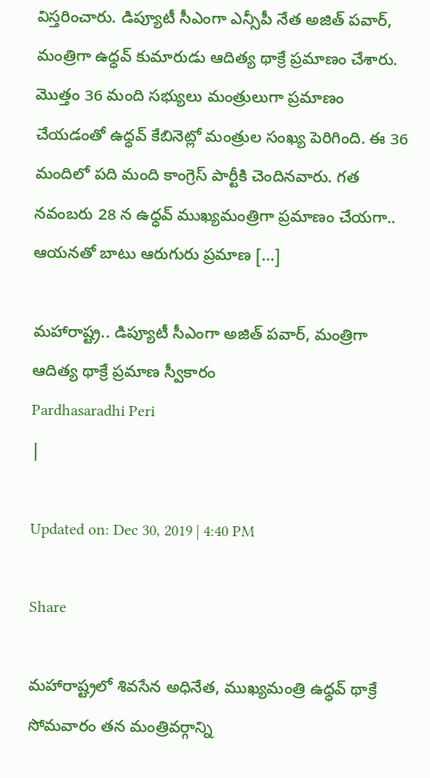విస్తరించారు. డిప్యూటీ సీఎంగా ఎన్సీపీ నేత అజిత్ పవార్, మంత్రిగా ఉధ్ధవ్ కుమారుడు ఆదిత్య థాక్రే ప్రమాణం చేశారు. మొత్తం 36 మంది సభ్యులు మంత్రులుగా ప్రమాణం చేయడంతో ఉధ్ధవ్ కేబినెట్లో మంత్రుల సంఖ్య పెరిగింది. ఈ 36 మందిలో పది మంది కాంగ్రెస్ పార్టీకి చెందినవారు. గత నవంబరు 28 న ఉధ్ధవ్ ముఖ్యమంత్రిగా ప్రమాణం చేయగా.. ఆయనతో బాటు ఆరుగురు ప్రమాణ […]

మహారాష్ట్ర.. డిప్యూటీ సీఎంగా అజిత్ పవార్, మంత్రిగా ఆదిత్య థాక్రే ప్రమాణ స్వీకారం
Pardhasaradhi Peri
|

Updated on: Dec 30, 2019 | 4:40 PM

Share

మహారాష్ట్రలో శివసేన అధినేత, ముఖ్యమంత్రి ఉధ్ధవ్ థాక్రే సోమవారం తన మంత్రివర్గాన్ని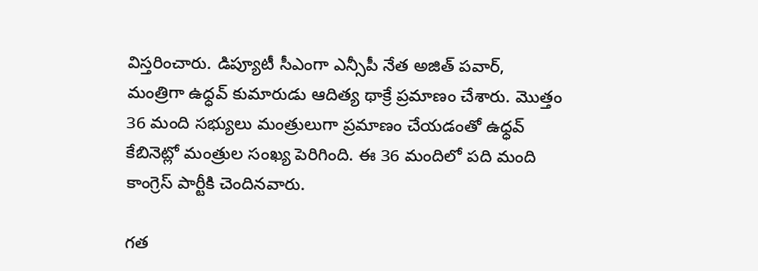విస్తరించారు. డిప్యూటీ సీఎంగా ఎన్సీపీ నేత అజిత్ పవార్, మంత్రిగా ఉధ్ధవ్ కుమారుడు ఆదిత్య థాక్రే ప్రమాణం చేశారు. మొత్తం 36 మంది సభ్యులు మంత్రులుగా ప్రమాణం చేయడంతో ఉధ్ధవ్ కేబినెట్లో మంత్రుల సంఖ్య పెరిగింది. ఈ 36 మందిలో పది మంది కాంగ్రెస్ పార్టీకి చెందినవారు.

గత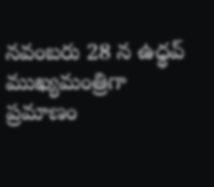నవంబరు 28 న ఉధ్ధవ్ ముఖ్యమంత్రిగా ప్రమాణం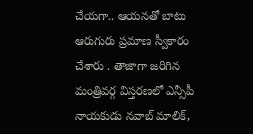చేయగా.. ఆయనతో బాటు ఆరుగురు ప్రమాణ స్వీకారం చేశారు . తాజాగా జరిగిన మంత్రివర్గ విస్తరణలో ఎన్సీపీ నాయకుడు నవాబ్ మాలిక్,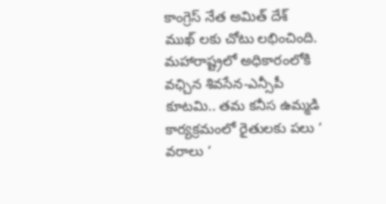కాంగ్రెస్ నేత అమిత్ దేశ్ ముఖ్ లకు చోటు లభించింది. మహారాష్ట్రలో అధికారంలోకి వఛ్చిన శివసేన-ఎన్సీపీ కూటమి.. తమ కనీస ఉమ్మడి కార్యక్రమంలో రైతులకు పలు ‘ వరాలు ‘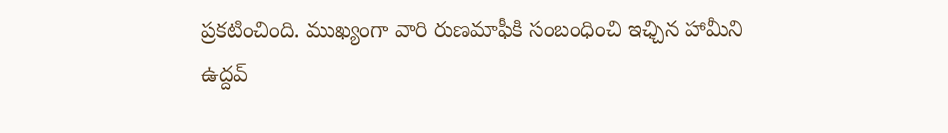ప్రకటించింది. ముఖ్యంగా వారి రుణమాఫీకి సంబంధించి ఇఛ్చిన హామీని ఉద్దవ్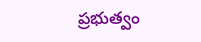ప్రభుత్వం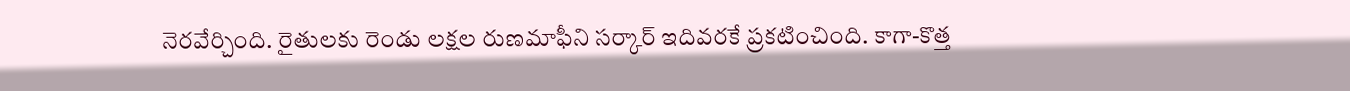నెరవేర్చింది. రైతులకు రెండు లక్షల రుణమాఫీని సర్కార్ ఇదివరకే ప్రకటించింది. కాగా-కొత్త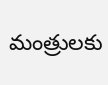మంత్రులకు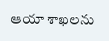ఆయా శాఖలను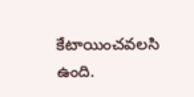కేటాయించవలసి ఉంది.